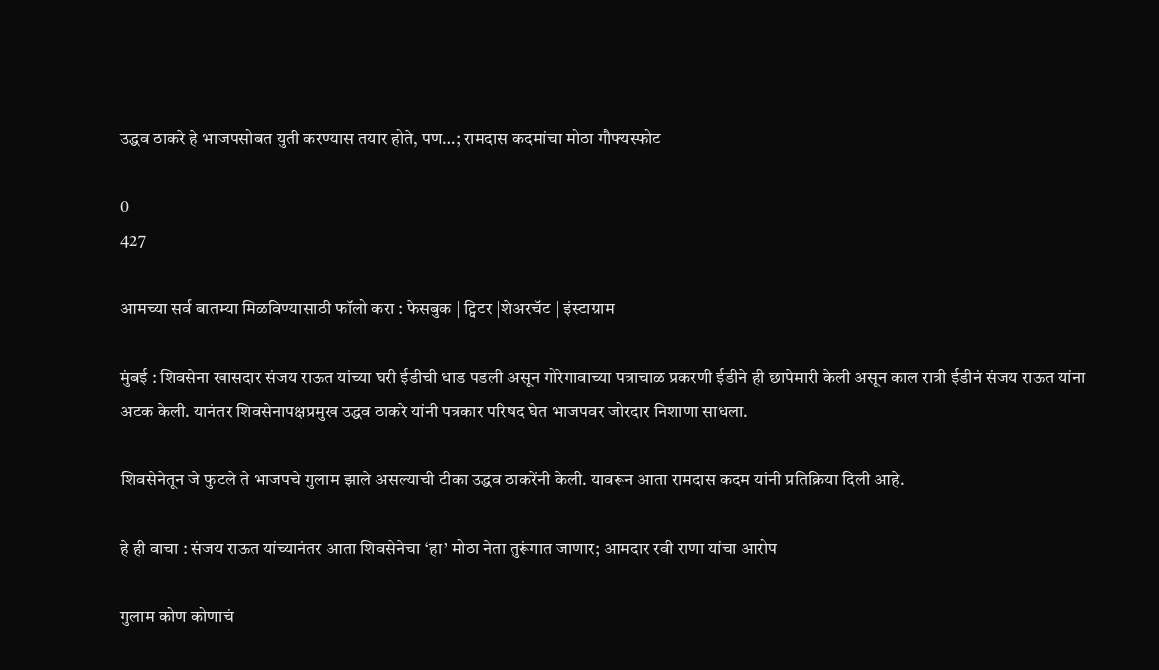उद्धव ठाकरे हे भाजपसोबत युती करण्यास तयार होते, पण…; रामदास कदमांचा मोठा गौफ्यस्फोट

0
427

आमच्या सर्व बातम्या मिळविण्यासाठी फॉलो करा : फेसबुक | ट्विटर |शेअरचॅट | इंस्टाग्राम

मुंबई : शिवसेना खासदार संजय राऊत यांच्या घरी ईडीची धाड पडली असून गोरेगावाच्या पत्राचाळ प्रकरणी ईडीने ही छापेमारी केली असून काल रात्री ईडीनं संजय राऊत यांना अटक केली. यानंतर शिवसेनापक्षप्रमुख उद्धव ठाकरे यांनी पत्रकार परिषद घेत भाजपवर जोरदार निशाणा साधला.

शिवसेनेतून जे फुटले ते भाजपचे गुलाम झाले असल्याची टीका उद्धव ठाकरेंनी केली. यावरून आता रामदास कदम यांनी प्रतिक्रिया दिली आहे.

हे ही वाचा : संजय राऊत यांच्यानंतर आता शिवसेनेचा ‘हा’ मोठा नेता तुरूंगात जाणार; आमदार रवी राणा यांचा आरोप

गुलाम कोण कोणाचं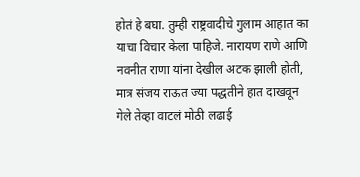होतं हे बघा. तुम्ही राष्ट्रवादीचे गुलाम आहात का याचा विचार केला पाहिजे. नारायण राणे आणि नवनीत राणा यांना देखील अटक झाली होती, मात्र संजय राऊत ज्या पद्धतीने हात दाखवून गेले तेव्हा वाटलं मोठी लढाई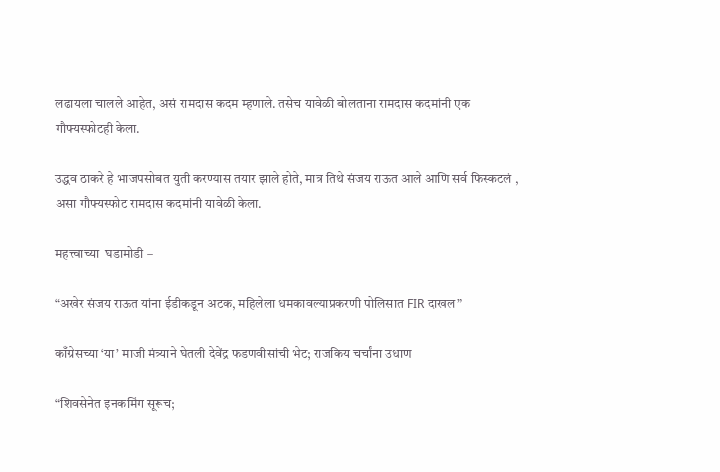लढायला चालले आहेत, असं रामदास कदम म्हणाले. तसेच यावेळी बोलताना रामदास कदमांनी एक गौफ्यस्फोटही केला.

उद्धव ठाकरे हे भाजपसोबत युती करण्यास तयार झाले होते, मात्र तिथे संजय राऊत आले आणि सर्व फिस्कटलं , असा गौफ्यस्फोट रामदास कदमांनी यावेळी केला.

महत्त्वाच्या  घडामोडी –

“अखेर संजय राऊत यांना ईडीकडून अटक, महिलेला धमकावल्याप्रकरणी पोलिसात FIR दाखल”

काँग्रेसच्या ‘या’ माजी मंत्र्याने घेतली देवेंद्र फडणवीसांची भेट; राजकिय चर्चांना उधाण

“शिवसेनेत इनकमिंग सूरूच;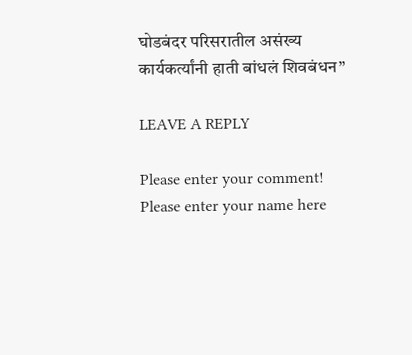घोडबंदर परिसरातील असंख्य कार्यकर्त्यांनी हाती बांधलं शिवबंधन”

LEAVE A REPLY

Please enter your comment!
Please enter your name here